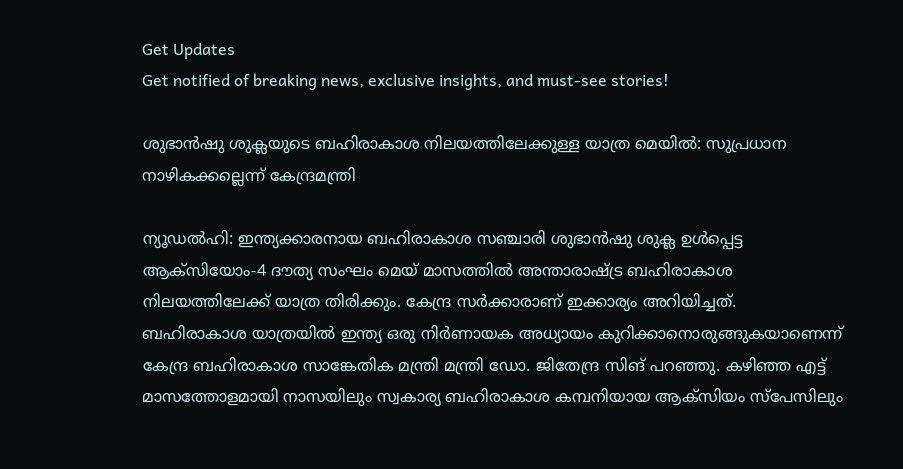Get Updates
Get notified of breaking news, exclusive insights, and must-see stories!

ശുഭാന്‍ഷു ശുക്ലയുടെ ബഹിരാകാശ നിലയത്തിലേക്കുള്ള യാത്ര മെയില്‍: സുപ്രധാന നാഴികക്കല്ലെന്ന് കേന്ദ്രമന്ത്രി

ന്യൂഡല്‍ഹി: ഇന്ത്യക്കാരനായ ബഹിരാകാശ സഞ്ചാരി ശുഭാന്‍ഷു ശുക്ല ഉള്‍പ്പെട്ട ആക്സിയോം-4 ദൗത്യ സംഘം മെയ് മാസത്തില്‍ അന്താരാഷ്ട്ര ബഹിരാകാശ നിലയത്തിലേക്ക് യാത്ര തിരിക്കും. കേന്ദ്ര സര്‍ക്കാരാണ് ഇക്കാര്യം അറിയിച്ചത്. ബഹിരാകാശ യാത്രയില്‍ ഇന്ത്യ ഒരു നിര്‍ണായക അധ്യായം കുറിക്കാനൊരുങ്ങുകയാണെന്ന് കേന്ദ്ര ബഹിരാകാശ സാങ്കേതിക മന്ത്രി മന്ത്രി ഡോ. ജിതേന്ദ്ര സിങ് പറഞ്ഞു. കഴിഞ്ഞ എട്ട് മാസത്തോളമായി നാസയിലും സ്വകാര്യ ബഹിരാകാശ കമ്പനിയായ ആക്‌സിയം സ്‌പേസിലും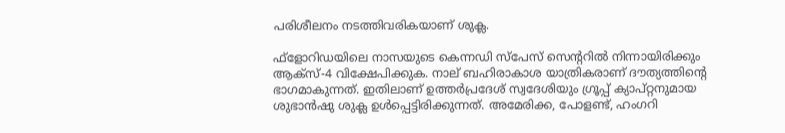പരിശീലനം നടത്തിവരികയാണ് ശുക്ല.

ഫ്‌ളോറിഡയിലെ നാസയുടെ കെന്നഡി സ്പേസ് സെന്ററില്‍ നിന്നായിരിക്കും ആക്സ്-4 വിക്ഷേപിക്കുക. നാല് ബഹിരാകാശ യാത്രികരാണ് ദൗത്യത്തിന്റെ ഭാഗമാകുന്നത്. ഇതിലാണ് ഉത്തര്‍പ്രദേശ് സ്വദേശിയും ഗ്രൂപ്പ് ക്യാപ്റ്റനുമായ ശുഭാന്‍ഷു ശുക്ല ഉള്‍പ്പെട്ടിരിക്കുന്നത്. അമേരിക്ക, പോളണ്ട്, ഹംഗറി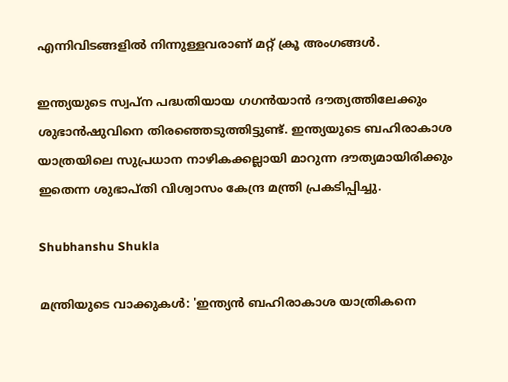എന്നിവിടങ്ങളില്‍ നിന്നുള്ളവരാണ് മറ്റ് ക്രൂ അംഗങ്ങള്‍.

ഇന്ത്യയുടെ സ്വപ്ന പദ്ധതിയായ ഗഗന്‍യാന്‍ ദൗത്യത്തിലേക്കും ശുഭാന്‍ഷുവിനെ തിരഞ്ഞെടുത്തിട്ടുണ്ട്. ഇന്ത്യയുടെ ബഹിരാകാശ യാത്രയിലെ സുപ്രധാന നാഴികക്കല്ലായി മാറുന്ന ദൗത്യമായിരിക്കും ഇതെന്ന ശുഭാപ്തി വിശ്വാസം കേന്ദ്ര മന്ത്രി പ്രകടിപ്പിച്ചു.

Shubhanshu Shukla

മന്ത്രിയുടെ വാക്കുകള്‍: 'ഇന്ത്യന്‍ ബഹിരാകാശ യാത്രികനെ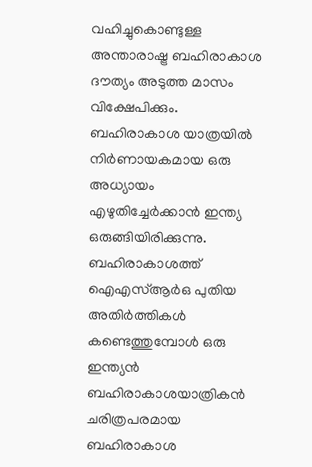വഹിച്ചുകൊണ്ടുള്ള അന്താരാഷ്ട്ര ബഹിരാകാശ ദൗത്യം അടുത്ത മാസം വിക്ഷേപിക്കും. ബഹിരാകാശ യാത്രയില്‍ നിര്‍ണായകമായ ഒരു അധ്യായം എഴുതിച്ചേര്‍ക്കാന്‍ ഇന്ത്യ ഒരുങ്ങിയിരിക്കുന്നു. ബഹിരാകാശത്ത് ഐഎസ്ആര്‍ഒ പുതിയ അതിര്‍ത്തികള്‍ കണ്ടെത്തുമ്പോള്‍ ഒരു ഇന്ത്യന്‍ ബഹിരാകാശയാത്രികന്‍ ചരിത്രപരമായ ബഹിരാകാശ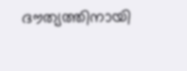ദൗത്യത്തിനായി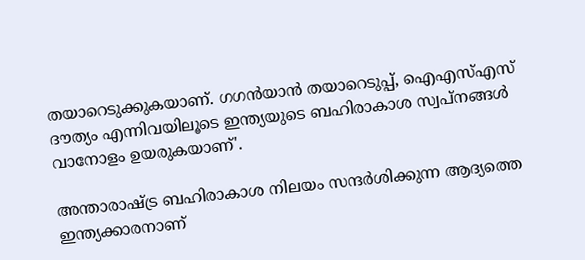തയാറെടുക്കുകയാണ്. ഗഗന്‍യാന്‍ തയാറെടുപ്പ്, ഐഎസ്എസ് ദൗത്യം എന്നിവയിലൂടെ ഇന്ത്യയുടെ ബഹിരാകാശ സ്വപ്നങ്ങള്‍ വാനോളം ഉയരുകയാണ്'.

അന്താരാഷ്ട്ര ബഹിരാകാശ നിലയം സന്ദര്‍ശിക്കുന്ന ആദ്യത്തെ ഇന്ത്യക്കാരനാണ്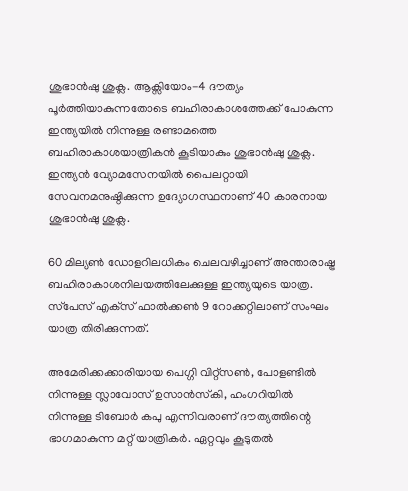ശുഭാന്‍ഷു ശുക്ല. ആക്സിയോം-4 ദൗത്യം പൂര്‍ത്തിയാകുന്നതോടെ ബഹിരാകാശത്തേക്ക് പോകുന്ന ഇന്ത്യയില്‍ നിന്നുള്ള രണ്ടാമത്തെ ബഹിരാകാശയാത്രികന്‍ കൂടിയാകും ശുഭാന്‍ഷു ശുക്ല. ഇന്ത്യന്‍ വ്യോമസേനയില്‍ പൈലറ്റായി സേവനമനുഷ്ഠിക്കുന്ന ഉദ്യോഗസ്ഥനാണ് 40 കാരനായ ശുഭാന്‍ഷു ശുക്ല.

60 മില്യണ്‍ ഡോളറിലധികം ചെലവഴിച്ചാണ് അന്താരാഷ്ട്ര ബഹിരാകാശനിലയത്തിലേക്കുള്ള ഇന്ത്യയുടെ യാത്ര. സ്‌പേസ് എക്‌സ് ഫാല്‍ക്കണ്‍ 9 റോക്കറ്റിലാണ് സംഘം യാത്ര തിരിക്കുന്നത്.

അമേരിക്കക്കാരിയായ പെഗ്ഗി വിറ്റ്‌സണ്‍, പോളണ്ടില്‍ നിന്നുള്ള സ്ലാവോസ് ഉസാന്‍സ്‌കി, ഹംഗറിയില്‍ നിന്നുള്ള ടിബോര്‍ കപു എന്നിവരാണ് ദൗത്യത്തിന്റെ ഭാഗമാകുന്ന മറ്റ് യാത്രികര്‍. ഏറ്റവും കൂടുതല്‍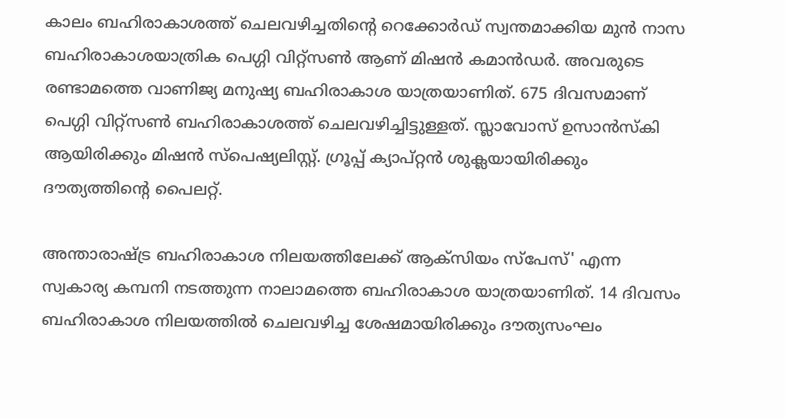കാലം ബഹിരാകാശത്ത് ചെലവഴിച്ചതിന്റെ റെക്കോര്‍ഡ് സ്വന്തമാക്കിയ മുന്‍ നാസ ബഹിരാകാശയാത്രിക പെഗ്ഗി വിറ്റ്‌സണ്‍ ആണ് മിഷന്‍ കമാന്‍ഡര്‍. അവരുടെ രണ്ടാമത്തെ വാണിജ്യ മനുഷ്യ ബഹിരാകാശ യാത്രയാണിത്. 675 ദിവസമാണ് പെഗ്ഗി വിറ്റ്‌സണ്‍ ബഹിരാകാശത്ത് ചെലവഴിച്ചിട്ടുള്ളത്. സ്ലാവോസ് ഉസാന്‍സ്‌കി ആയിരിക്കും മിഷന്‍ സ്പെഷ്യലിസ്റ്റ്. ഗ്രൂപ്പ് ക്യാപ്റ്റന്‍ ശുക്ലയായിരിക്കും ദൗത്യത്തിന്റെ പൈലറ്റ്.

അന്താരാഷ്ട്ര ബഹിരാകാശ നിലയത്തിലേക്ക് ആക്സിയം സ്‌പേസ്' എന്ന സ്വകാര്യ കമ്പനി നടത്തുന്ന നാലാമത്തെ ബഹിരാകാശ യാത്രയാണിത്. 14 ദിവസം ബഹിരാകാശ നിലയത്തില്‍ ചെലവഴിച്ച ശേഷമായിരിക്കും ദൗത്യസംഘം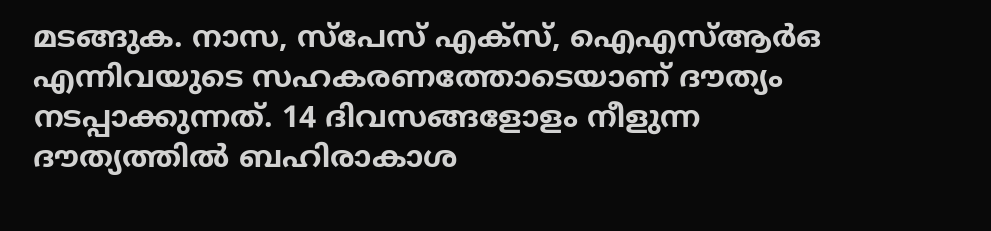മടങ്ങുക. നാസ, സ്‌പേസ് എക്‌സ്, ഐഎസ്ആര്‍ഒ എന്നിവയുടെ സഹകരണത്തോടെയാണ് ദൗത്യം നടപ്പാക്കുന്നത്. 14 ദിവസങ്ങളോളം നീളുന്ന ദൗത്യത്തില്‍ ബഹിരാകാശ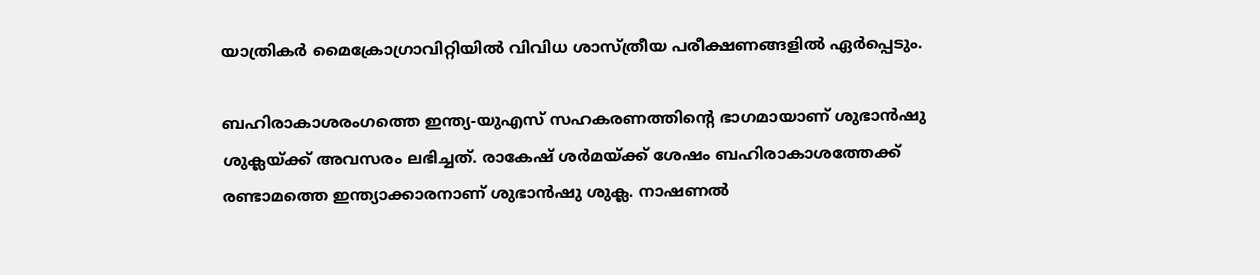യാത്രികര്‍ മൈക്രോഗ്രാവിറ്റിയില്‍ വിവിധ ശാസ്ത്രീയ പരീക്ഷണങ്ങളില്‍ ഏര്‍പ്പെടും.

ബഹിരാകാശരംഗത്തെ ഇന്ത്യ-യുഎസ് സഹകരണത്തിന്റെ ഭാഗമായാണ് ശുഭാന്‍ഷു ശുക്ലയ്ക്ക് അവസരം ലഭിച്ചത്. രാകേഷ് ശര്‍മയ്ക്ക് ശേഷം ബഹിരാകാശത്തേക്ക് രണ്ടാമത്തെ ഇന്ത്യാക്കാരനാണ് ശുഭാന്‍ഷു ശുക്ല. നാഷണല്‍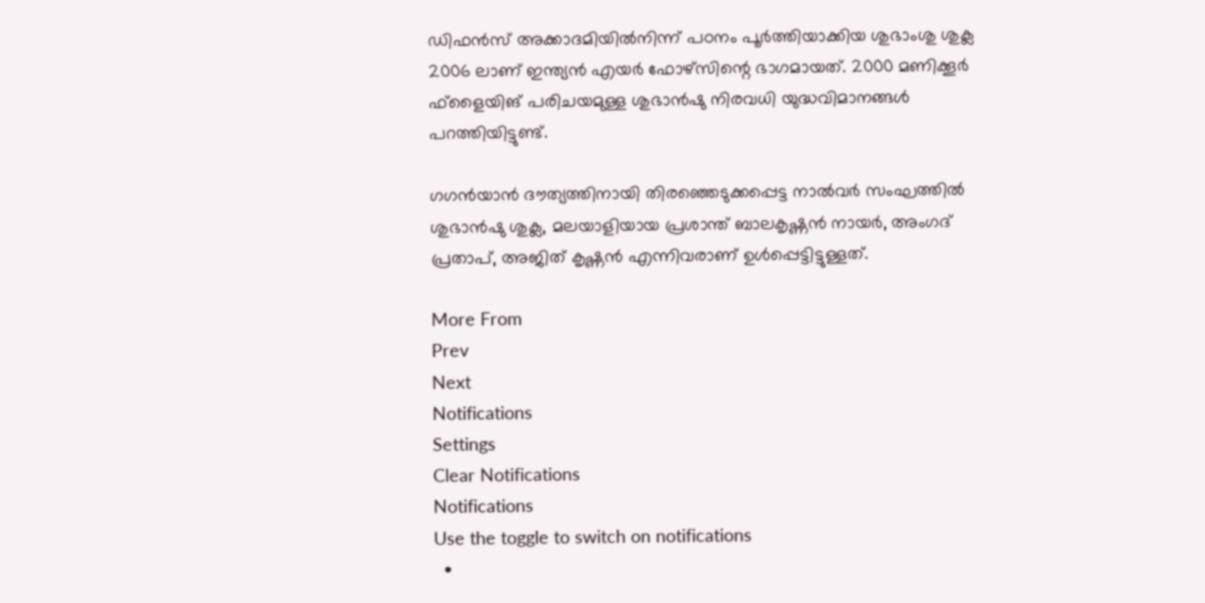ഡിഫന്‍സ് അക്കാദമിയില്‍നിന്ന് പഠനം പൂര്‍ത്തിയാക്കിയ ശുഭാംശു ശുക്ല 2006 ലാണ് ഇന്ത്യന്‍ എയര്‍ ഫോഴ്‌സിന്റെ ഭാഗമായത്. 2000 മണിക്കൂര്‍ ഫ്‌ളൈയിങ് പരിചയമുള്ള ശുഭാന്‍ഷു നിരവധി യുദ്ധവിമാനങ്ങള്‍ പറത്തിയിട്ടുണ്ട്.

ഗഗന്‍യാന്‍ ദൗത്യത്തിനായി തിരഞ്ഞെടുക്കപ്പെട്ട നാല്‍വര്‍ സംഘത്തില്‍ ശുഭാന്‍ഷു ശുക്ല, മലയാളിയായ പ്രശാന്ത് ബാലകൃഷ്ണന്‍ നായര്‍, അംഗദ് പ്രതാപ്, അജിത് കൃഷ്ണന്‍ എന്നിവരാണ് ഉള്‍പ്പെട്ടിട്ടുള്ളത്.

More From
Prev
Next
Notifications
Settings
Clear Notifications
Notifications
Use the toggle to switch on notifications
  •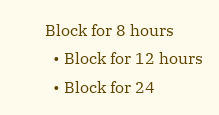Block for 8 hours
  • Block for 12 hours
  • Block for 24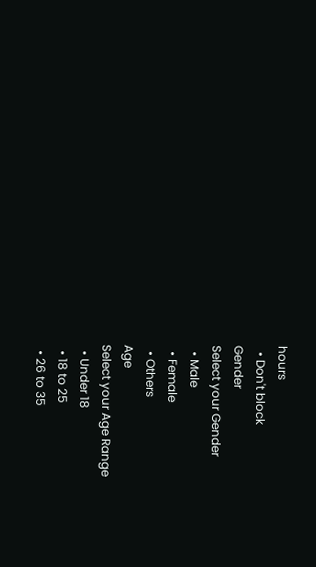hours
  • Don't block
Gender
Select your Gender
  • Male
  • Female
  • Others
Age
Select your Age Range
  • Under 18
  • 18 to 25
  • 26 to 35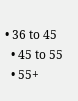• 36 to 45
  • 45 to 55
  • 55+